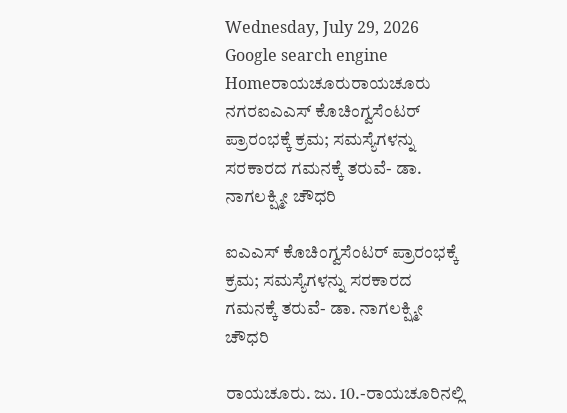Wednesday, July 29, 2026
Google search engine
Homeರಾಯಚೂರುರಾಯಚೂರು ನಗರಐಎಎಸ್ ಕೊಚಿಂಗ್ವಸೆಂಟರ್ ಪ್ರಾರಂಭಕ್ಕೆ ಕ್ರಮ; ಸಮಸ್ಯೆಗಳನ್ನು ಸರಕಾರದ ಗಮನಕ್ಕೆ ತರುವೆ- ಡಾ. ನಾಗಲಕ್ಷ್ಮೀ ಚೌಧರಿ

ಐಎಎಸ್ ಕೊಚಿಂಗ್ವಸೆಂಟರ್ ಪ್ರಾರಂಭಕ್ಕೆ ಕ್ರಮ; ಸಮಸ್ಯೆಗಳನ್ನು ಸರಕಾರದ ಗಮನಕ್ಕೆ ತರುವೆ- ಡಾ. ನಾಗಲಕ್ಷ್ಮೀ ಚೌಧರಿ

ರಾಯಚೂರು. ಜು. 10.-ರಾಯಚೂರಿನಲ್ಲಿ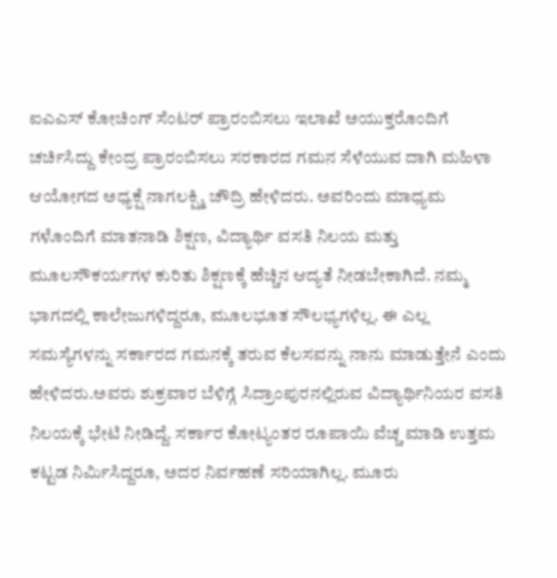ಐಎಎಸ್ ಕೋಚಿಂಗ್ ಸೆಂಟರ್ ಪ್ರಾರಂಬಿಸಲು ಇಲಾಖೆ ಅಯುಕ್ತರೊಂದಿಗೆ ಚರ್ಚಿಸಿದ್ದು ಕೇಂದ್ರ ಪ್ರಾರಂಬಿಸಲು ಸರಕಾರದ ಗಮನ ಸೆಳೆಯುವ ದಾಗಿ ಮಹಿಳಾ ಆಯೋಗದ ಅಧ್ಯಕ್ಷೆ ನಾಗಲಕ್ಷ್ಮಿ ಚೌದ್ರಿ ಹೇಳಿದರು. ಅವರಿಂದು ಮಾಧ್ಯಮ ಗಳೊಂದಿಗೆ ಮಾತನಾಡಿ ಶಿಕ್ಷಣ, ವಿದ್ಯಾರ್ಥಿ ವಸತಿ ನಿಲಯ ಮತ್ತು ಮೂಲಸೌಕರ್ಯಗಳ ಕುರಿತು ಶಿಕ್ಷಣಕ್ಕೆ ಹೆಚ್ಚಿನ ಆದ್ಯತೆ ನೀಡಬೇಕಾಗಿದೆ. ನಮ್ಮ ಭಾಗದಲ್ಲಿ ಕಾಲೇಜುಗಳಿದ್ದರೂ, ಮೂಲಭೂತ ಸೌಲಭ್ಯಗಳಿಲ್ಲ. ಈ ಎಲ್ಲ ಸಮಸ್ಯೆಗಳನ್ನು ಸರ್ಕಾರದ ಗಮನಕ್ಕೆ ತರುವ ಕೆಲಸವನ್ನು ನಾನು ಮಾಡುತ್ತೇನೆ ಎಂದು ಹೇಳಿದರು.ಅವರು ಶುಕ್ರವಾರ ಬೆಳಿಗ್ಗೆ ಸಿದ್ರಾಂಪುರನಲ್ಲಿರುವ ವಿದ್ಯಾರ್ಥಿನಿಯರ ವಸತಿ ನಿಲಯಕ್ಕೆ ಭೇಟಿ ನೀಡಿದ್ದೆ. ಸರ್ಕಾರ ಕೋಟ್ಯಂತರ ರೂಪಾಯಿ ವೆಚ್ಚ ಮಾಡಿ ಉತ್ತಮ ಕಟ್ಟಡ ನಿರ್ಮಿಸಿದ್ದರೂ, ಅದರ ನಿರ್ವಹಣೆ ಸರಿಯಾಗಿಲ್ಲ. ಮೂರು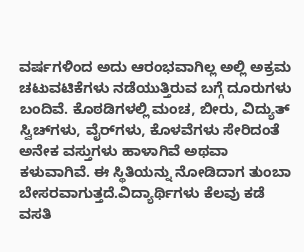ವರ್ಷಗಳಿಂದ ಅದು ಆರಂಭವಾಗಿಲ್ಲ ಅಲ್ಲಿ ಅಕ್ರಮ ಚಟುವಟಿಕೆಗಳು ನಡೆಯುತ್ತಿರುವ ಬಗ್ಗೆ ದೂರುಗಳು ಬಂದಿವೆ. ಕೊಠಡಿಗಳಲ್ಲಿ ಮಂಚ, ಬೀರು, ವಿದ್ಯುತ್ ಸ್ವಿಚ್‌ಗಳು, ವೈರ್‌ಗಳು, ಕೊಳವೆಗಳು ಸೇರಿದಂತೆ ಅನೇಕ ವಸ್ತುಗಳು ಹಾಳಾಗಿವೆ ಅಥವಾ ಕಳುವಾಗಿವೆ. ಈ ಸ್ಥಿತಿಯನ್ನು ನೋಡಿದಾಗ ತುಂಬಾ ಬೇಸರವಾಗುತ್ತದೆ.ವಿದ್ಯಾರ್ಥಿಗಳು ಕೆಲವು ಕಡೆ ವಸತಿ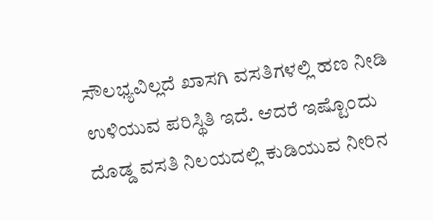ಸೌಲಭ್ಯವಿಲ್ಲದೆ ಖಾಸಗಿ ವಸತಿಗಳಲ್ಲಿ ಹಣ ನೀಡಿ ಉಳಿಯುವ ಪರಿಸ್ಥಿತಿ ಇದೆ. ಆದರೆ ಇಷ್ಟೊಂದು ದೊಡ್ಡ ವಸತಿ ನಿಲಯದಲ್ಲಿ ಕುಡಿಯುವ ನೀರಿನ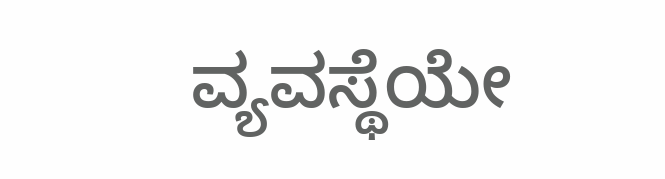ವ್ಯವಸ್ಥೆಯೇ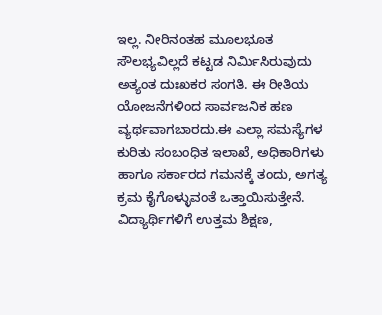ಇಲ್ಲ. ನೀರಿನಂತಹ ಮೂಲಭೂತ ಸೌಲಭ್ಯವಿಲ್ಲದೆ ಕಟ್ಟಡ ನಿರ್ಮಿಸಿರುವುದು ಅತ್ಯಂತ ದುಃಖಕರ ಸಂಗತಿ. ಈ ರೀತಿಯ ಯೋಜನೆಗಳಿಂದ ಸಾರ್ವಜನಿಕ ಹಣ ವ್ಯರ್ಥವಾಗಬಾರದು.ಈ ಎಲ್ಲಾ ಸಮಸ್ಯೆಗಳ ಕುರಿತು ಸಂಬಂಧಿತ ಇಲಾಖೆ, ಅಧಿಕಾರಿಗಳು ಹಾಗೂ ಸರ್ಕಾರದ ಗಮನಕ್ಕೆ ತಂದು, ಅಗತ್ಯ ಕ್ರಮ ಕೈಗೊಳ್ಳುವಂತೆ ಒತ್ತಾಯಿಸುತ್ತೇನೆ. ವಿದ್ಯಾರ್ಥಿಗಳಿಗೆ ಉತ್ತಮ ಶಿಕ್ಷಣ,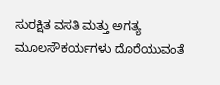ಸುರಕ್ಷಿತ ವಸತಿ ಮತ್ತು ಅಗತ್ಯ ಮೂಲಸೌಕರ್ಯಗಳು ದೊರೆಯುವಂತೆ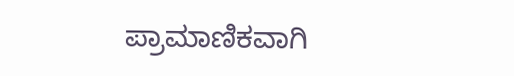ಪ್ರಾಮಾಣಿಕವಾಗಿ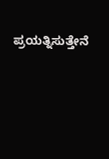ಪ್ರಯತ್ನಿಸುತ್ತೇನೆ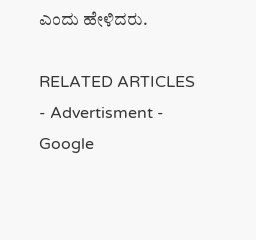ಎಂದು ಹೇಳಿದರು.

RELATED ARTICLES
- Advertisment -
Google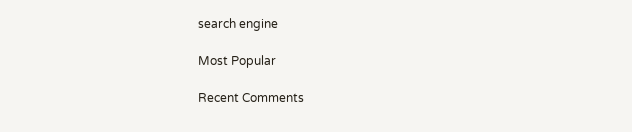search engine

Most Popular

Recent Comments